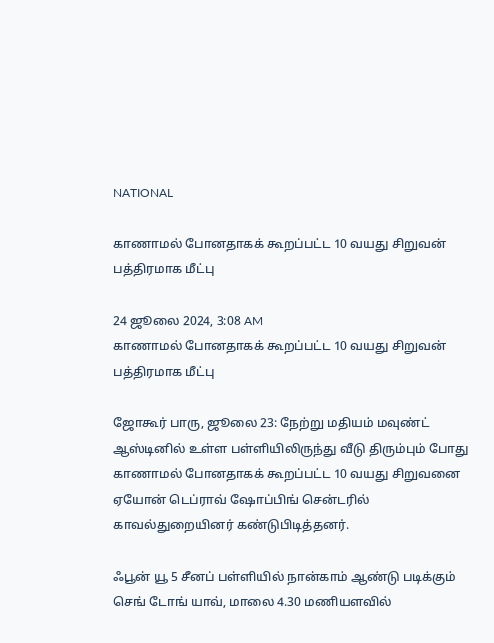NATIONAL

காணாமல் போனதாகக் கூறப்பட்ட 10 வயது சிறுவன் பத்திரமாக மீட்பு

24 ஜூலை 2024, 3:08 AM
காணாமல் போனதாகக் கூறப்பட்ட 10 வயது சிறுவன் பத்திரமாக மீட்பு

ஜோகூர் பாரு, ஜூலை 23: நேற்று மதியம் மவுண்ட் ஆஸ்டினில் உள்ள பள்ளியிலிருந்து வீடு திரும்பும் போது காணாமல் போனதாகக் கூறப்பட்ட 10 வயது சிறுவனை ஏயோன் டெப்ராவ் ஷோப்பிங் சென்டரில் காவல்துறையினர் கண்டுபிடித்தனர்.

ஃபூன் யூ 5 சீனப் பள்ளியில் நான்காம் ஆண்டு படிக்கும் செங் டோங் யாவ், மாலை 4.30 மணியளவில்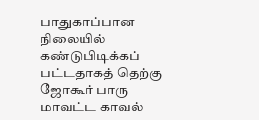பாதுகாப்பான நிலையில் கண்டுபிடிக்கப் பட்டதாகத் தெற்கு ஜோகூர் பாரு மாவட்ட காவல்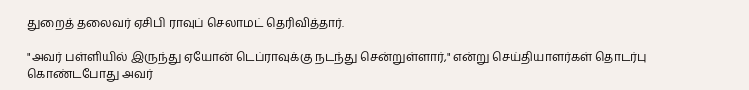துறைத் தலைவர் ஏசிபி ராவுப் செலாமட் தெரிவித்தார்.

"அவர் பள்ளியில் இருந்து ஏயோன் டெப்ராவுக்கு நடந்து சென்றுள்ளார்," என்று செய்தியாளர்கள் தொடர்பு கொண்டபோது அவர்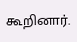கூறினார்.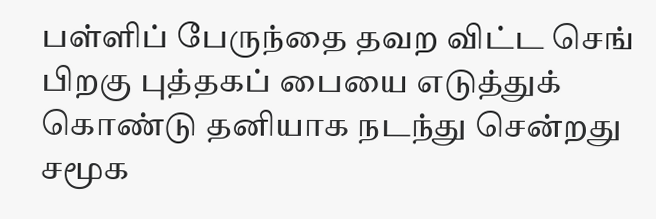பள்ளிப் பேருந்தை தவற விட்ட செங் பிறகு புத்தகப் பையை எடுத்துக் கொண்டு தனியாக நடந்து சென்றது சமூக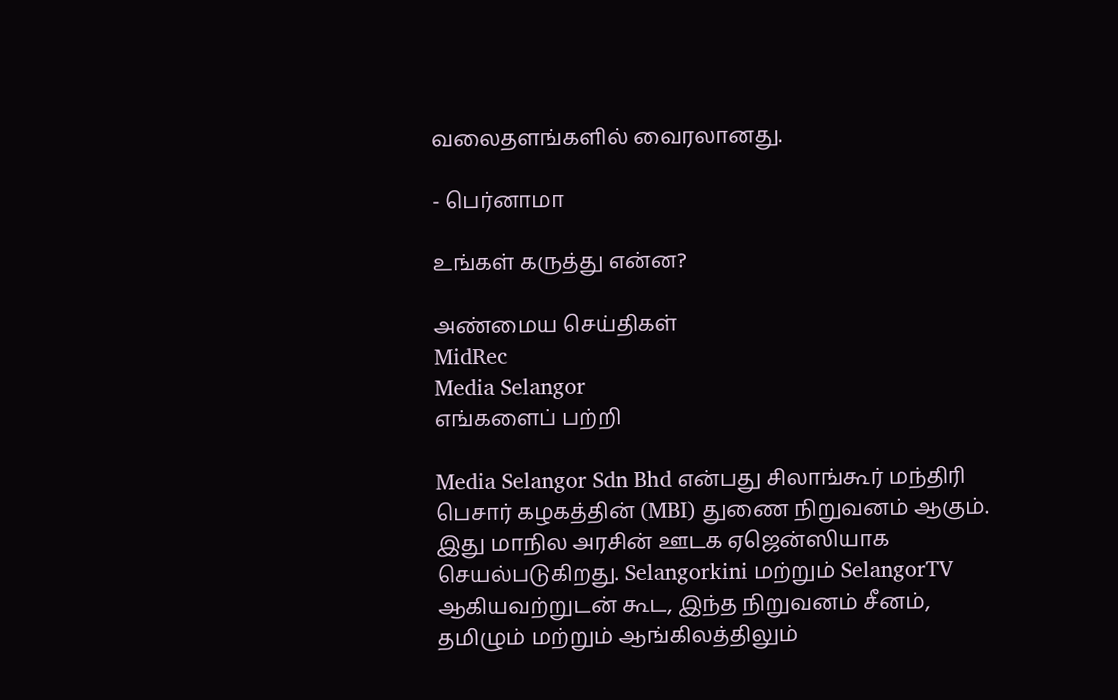வலைதளங்களில் வைரலானது.

- பெர்னாமா

உங்கள் கருத்து என்ன?

அண்மைய செய்திகள்
MidRec
Media Selangor
எங்களைப் பற்றி

Media Selangor Sdn Bhd என்பது சிலாங்கூர் மந்திரி பெசார் கழகத்தின் (MBI) துணை நிறுவனம் ஆகும். இது மாநில அரசின் ஊடக ஏஜென்ஸியாக செயல்படுகிறது. Selangorkini மற்றும் SelangorTV ஆகியவற்றுடன் கூட, இந்த நிறுவனம் சீனம், தமிழும் மற்றும் ஆங்கிலத்திலும்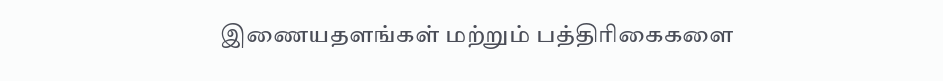இணையதளங்கள் மற்றும் பத்திரிகைகளை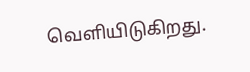வெளியிடுகிறது.